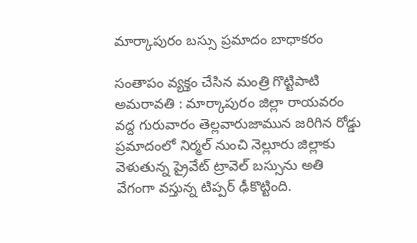మార్కాపురం బ‌స్సు ప్ర‌మాదం బాధాక‌రం

సంతాపం వ్య‌క్తం చేసిన మంత్రి గొట్టిపాటి అమ‌రావ‌తి : మార్కాపురం జిల్లా రాయ‌వ‌రం వ‌ద్ద గురువారం తెల్ల‌వారుజామున జ‌రిగిన రోడ్డు ప్ర‌మాదంలో నిర్మ‌ల్ నుంచి నెల్లూరు జిల్లాకు వెళుతున్న ప్రైవేట్ ట్రావెల్ బ‌స్సును అతి వేగంగా వ‌స్తున్న టిప్ప‌ర్ ఢీకొట్టింది.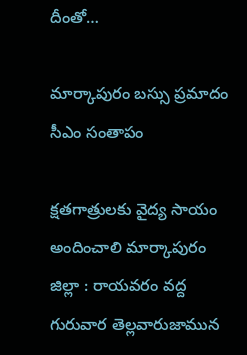దీంతో…

మార్కాపురం బ‌స్సు ప్రమాదం సీఎం సంతాపం

క్ష‌త‌గాత్రుల‌కు వైద్య సాయం అందించాలి మార్కాపురం జిల్లా : రాయవరం వద్ద గురువార తెల్ల‌వారుజామున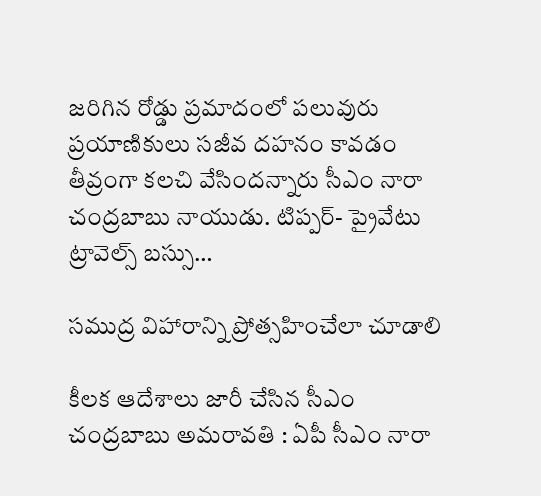జరిగిన రోడ్డు ప్రమాదంలో పలువురు ప్రయాణికులు సజీవ దహనం కావడం తీవ్రంగా కలచి వేసింద‌న్నారు సీఎం నారా చంద్ర‌బాబు నాయుడు. టిప్పర్- ప్రైవేటు ట్రావెల్స్ బస్సు…

స‌ముద్ర విహారాన్ని ప్రోత్స‌హించేలా చూడాలి

కీల‌క ఆదేశాలు జారీ చేసిన సీఎం చంద్ర‌బాబు అమ‌రావ‌తి : ఏపీ సీఎం నారా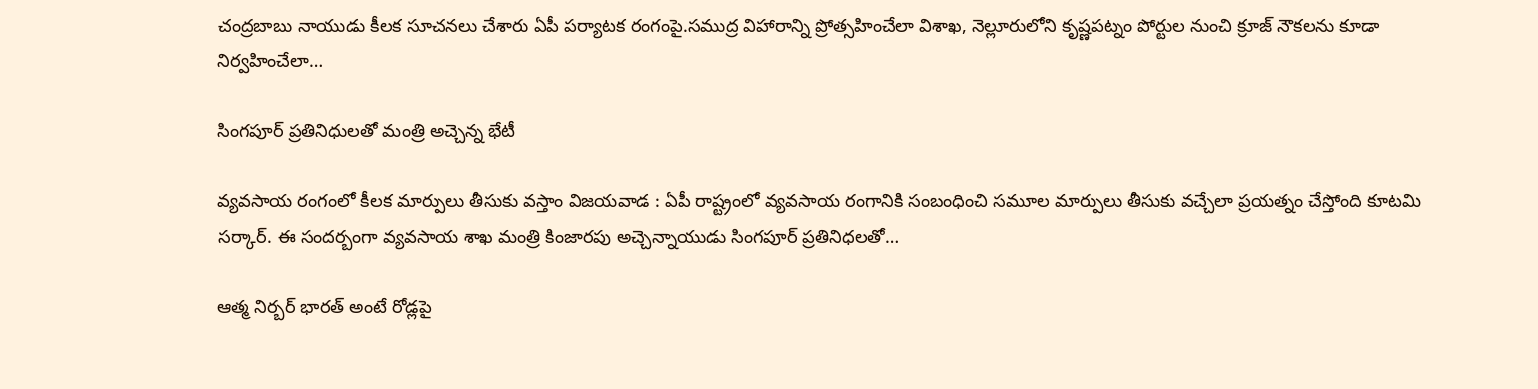చంద్ర‌బాబు నాయుడు కీల‌క సూచ‌న‌లు చేశారు ఏపీ ప‌ర్యాట‌క రంగంపై.సముద్ర విహారాన్ని ప్రోత్సహించేలా విశాఖ, నెల్లూరులోని కృష్ణపట్నం పోర్టుల నుంచి క్రూజ్ నౌకలను కూడా నిర్వహించేలా…

సింగ‌పూర్ ప్ర‌తినిధుల‌తో మంత్రి అచ్చెన్న భేటీ

వ్య‌వ‌సాయ రంగంలో కీల‌క మార్పులు తీసుకు వ‌స్తాం విజ‌య‌వాడ : ఏపీ రాష్ట్రంలో వ్య‌వ‌సాయ రంగానికి సంబంధించి స‌మూల మార్పులు తీసుకు వ‌చ్చేలా ప్ర‌య‌త్నం చేస్తోంది కూట‌మి స‌ర్కార్. ఈ సంద‌ర్బంగా వ్య‌వ‌సాయ శాఖ మంత్రి కింజార‌పు అచ్చెన్నాయుడు సింగ‌పూర్ ప్ర‌తినిధ‌ల‌తో…

ఆత్మ నిర్బ‌ర్ భార‌త్ అంటే రోడ్ల‌పై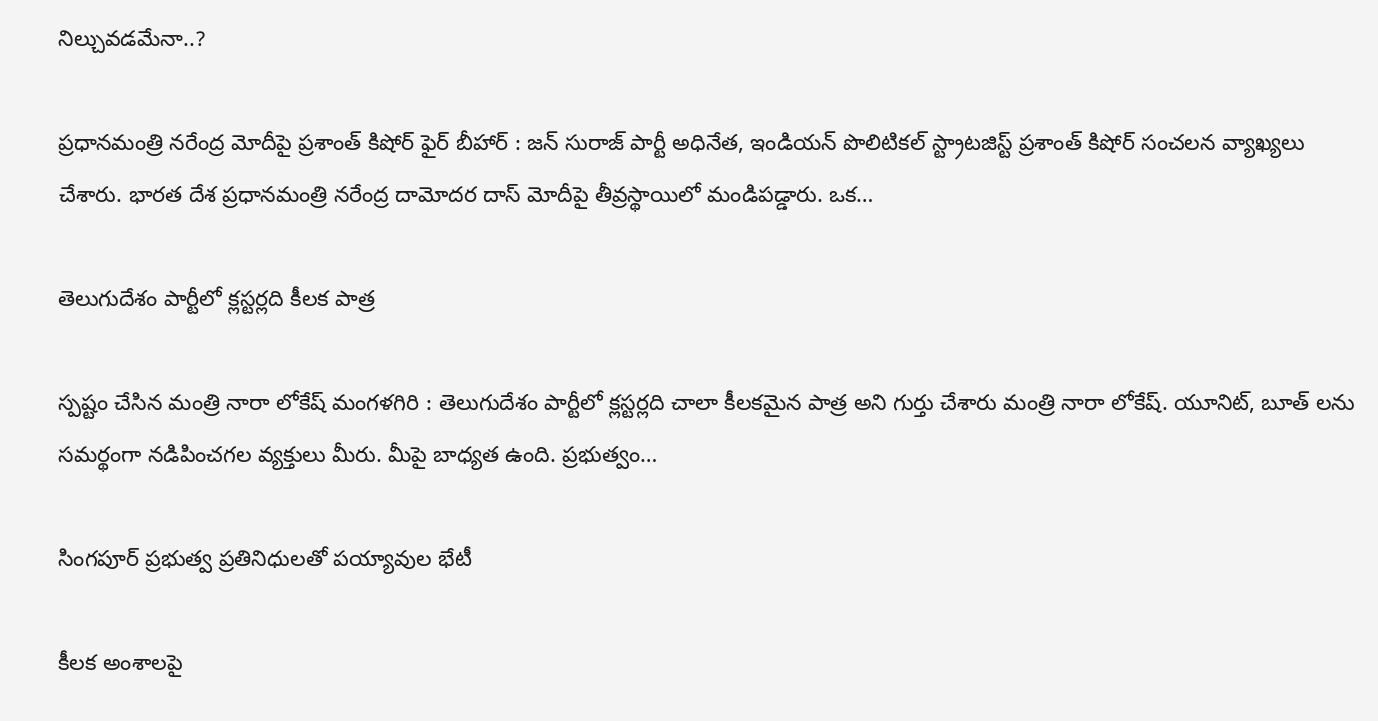నిల్చువ‌డ‌మేనా..?

ప్ర‌ధాన‌మంత్రి న‌రేంద్ర మోదీపై ప్ర‌శాంత్ కిషోర్ ఫైర్ బీహార్ : జన్ సురాజ్ పార్టీ అధినేత, ఇండియ‌న్ పొలిటిక‌ల్ స్ట్రాట‌జిస్ట్ ప్ర‌శాంత్ కిషోర్ సంచ‌ల‌న వ్యాఖ్య‌లు చేశారు. భార‌త దేశ ప్ర‌ధాన‌మంత్రి న‌రేంద్ర దామోద‌ర దాస్ మోదీపై తీవ్ర‌స్థాయిలో మండిప‌డ్డారు. ఒక…

తెలుగుదేశం పార్టీలో క్లస్టర్లది కీలక పాత్ర

స్ప‌ష్టం చేసిన మంత్రి నారా లోకేష్ మంగ‌ళ‌గిరి : తెలుగుదేశం పార్టీలో క్లస్టర్లది చాలా కీలక‌మైన పాత్ర అని గుర్తు చేశారు మంత్రి నారా లోకేష్. యూనిట్, బూత్ లను సమర్థంగా నడిపించగల వ్యక్తులు మీరు. మీపై బాధ్యత ఉంది. ప్రభుత్వం…

సింగ‌పూర్ ప్ర‌భుత్వ ప్ర‌తినిధుల‌తో ప‌య్యావుల భేటీ

కీల‌క అంశాల‌పై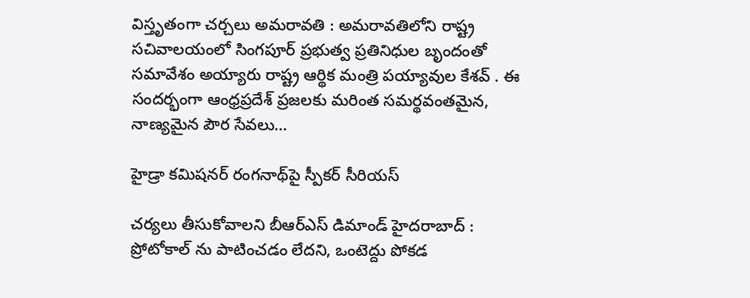విస్తృతంగా చ‌ర్చ‌లు అమ‌రావ‌తి : అమరావతిలోని రాష్ట్ర సచివాలయంలో సింగపూర్ ప్రభుత్వ ప్రతినిధుల బృందంతో సమావేశం అయ్యారు రాష్ట్ర ఆర్థిక మంత్రి పయ్యావుల కేశవ్ . ఈ సందర్భంగా ఆంధ్రప్రదేశ్ ప్రజలకు మరింత సమర్థవంతమైన, నాణ్యమైన పౌర సేవలు…

హైడ్రా కమిషనర్ రంగనాథ్‌పై స్పీకర్ సీరియ‌స్

చ‌ర్య‌లు తీసుకోవాల‌ని బీఆర్ఎస్ డిమాండ్ హైద‌రాబాద్ : ప్రోటోకాల్ ను పాటించ‌డం లేద‌ని, ఒంటెద్దు పోక‌డ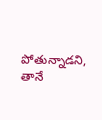పోతున్నాడ‌ని, తానే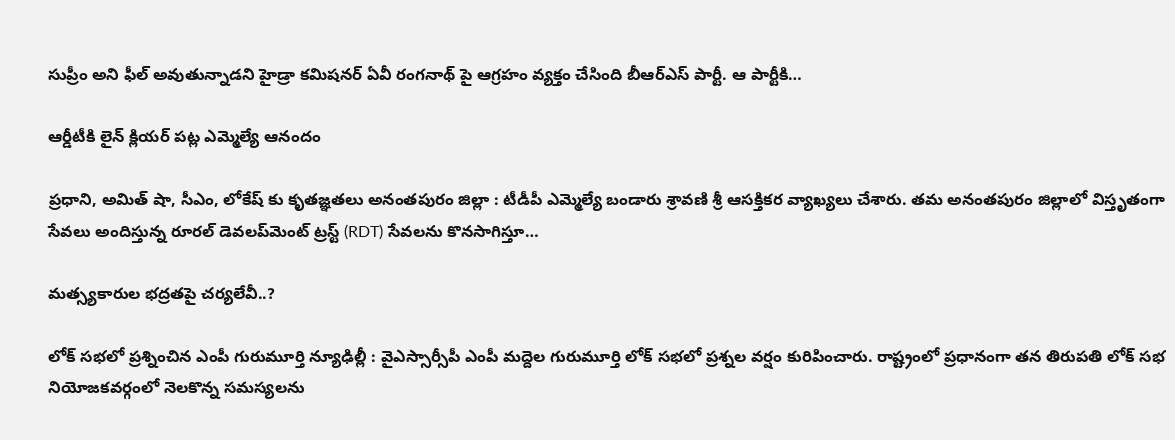సుప్రీం అని ఫీల్ అవుతున్నాడ‌ని హైడ్రా క‌మిష‌న‌ర్ ఏవీ రంగ‌నాథ్ పై ఆగ్ర‌హం వ్య‌క్తం చేసింది బీఆర్ఎస్ పార్టీ. ఆ పార్టీకి…

ఆర్డీటీకి లైన్ క్లియ‌ర్ ప‌ట్ల ఎమ్మెల్యే ఆనందం

ప్ర‌ధాని, అమిత్ షా, సీఎం, లోకేష్ కు కృత‌జ్ఞ‌త‌లు అనంత‌పురం జిల్లా : టీడీపీ ఎమ్మెల్యే బండారు శ్రావణి శ్రీ ఆస‌క్తిక‌ర వ్యాఖ్య‌లు చేశారు. త‌మ అనంత‌పురం జిల్లాలో విస్తృతంగా సేవ‌లు అందిస్తున్న రూర‌ల్ డెవ‌ల‌ప్‌మెంట్ ట్ర‌స్ట్ (RDT) సేవ‌లను కొనసాగిస్తూ…

మ‌త్స్య‌కారుల భ‌ద్ర‌త‌పై చ‌ర్య‌లేవీ..?

లోక్ స‌భ‌లో ప్ర‌శ్నించిన ఎంపీ గురుమూర్తి న్యూఢిల్లీ : వైఎస్సార్సీపీ ఎంపీ మ‌ద్దెల గురుమూర్తి లోక్ స‌భ‌లో ప్ర‌శ్న‌ల వ‌ర్షం కురిపించారు. రాష్ట్రంలో ప్ర‌ధానంగా త‌న తిరుప‌తి లోక్ స‌భ నియోజ‌క‌వ‌ర్గంలో నెల‌కొన్న స‌మ‌స్య‌ల‌ను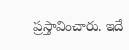ప్ర‌స్తావించారు. ఇదే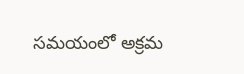స‌మ‌యంలో అక్ర‌మ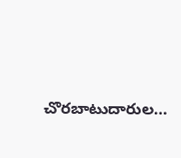చొర‌బాటుదారుల…